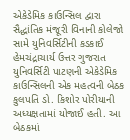એકેડેમિક કાઉન્સિલ દ્વારા સૈદ્ધાંતિક મંજૂરી વિનાની કોલેજો સામે યુનિવર્સિટીની કડકાઈ
હેમચંદ્રાચાર્ય ઉત્તર ગુજરાત યુનિવર્સિટી પાટણની એકેડેમિક કાઉન્સિલની એક મહત્વની બેઠક કુલપતિ ડો. કિશોર પોરીયાની અધ્યક્ષતામાં યોજાઈ હતી. આ બેઠકમાં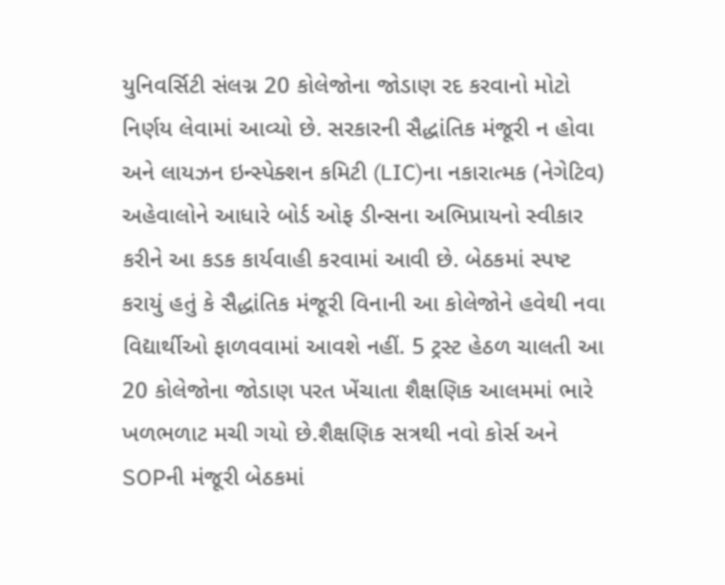યુનિવર્સિટી સંલગ્ન 20 કોલેજોના જોડાણ રદ કરવાનો મોટો નિર્ણય લેવામાં આવ્યો છે. સરકારની સૈદ્ધાંતિક મંજૂરી ન હોવા અને લાયઝન ઇન્સ્પેક્શન કમિટી (LIC)ના નકારાત્મક (નેગેટિવ) અહેવાલોને આધારે બોર્ડ ઓફ ડીન્સના અભિપ્રાયનો સ્વીકાર કરીને આ કડક કાર્યવાહી કરવામાં આવી છે. બેઠકમાં સ્પષ્ટ કરાયું હતું કે સૈદ્ધાંતિક મંજૂરી વિનાની આ કોલેજોને હવેથી નવા વિદ્યાર્થીઓ ફાળવવામાં આવશે નહીં. 5 ટ્રસ્ટ હેઠળ ચાલતી આ 20 કોલેજોના જોડાણ પરત ખેંચાતા શૈક્ષણિક આલમમાં ભારે ખળભળાટ મચી ગયો છે.શૈક્ષણિક સત્રથી નવો કોર્સ અને SOPની મંજૂરી બેઠકમાં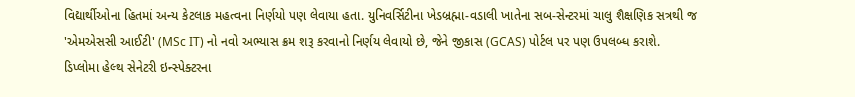વિદ્યાર્થીઓના હિતમાં અન્ય કેટલાક મહત્વના નિર્ણયો પણ લેવાયા હતા. યુનિવર્સિટીના ખેડબ્રહ્મા-વડાલી ખાતેના સબ-સેન્ટરમાં ચાલુ શૈક્ષણિક સત્રથી જ 'એમએસસી આઈટી' (MSc IT) નો નવો અભ્યાસ ક્રમ શરૂ કરવાનો નિર્ણય લેવાયો છે, જેને જીકાસ (GCAS) પોર્ટલ પર પણ ઉપલબ્ધ કરાશે.
ડિપ્લોમા હેલ્થ સેનેટરી ઇન્સ્પેક્ટરના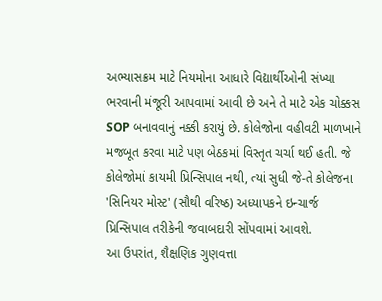અભ્યાસક્રમ માટે નિયમોના આધારે વિદ્યાર્થીઓની સંખ્યા ભરવાની મંજૂરી આપવામાં આવી છે અને તે માટે એક ચોક્કસ SOP બનાવવાનું નક્કી કરાયું છે. કોલેજોના વહીવટી માળખાને મજબૂત કરવા માટે પણ બેઠકમાં વિસ્તૃત ચર્ચા થઈ હતી. જે કોલેજોમાં કાયમી પ્રિન્સિપાલ નથી, ત્યાં સુધી જે-તે કોલેજના 'સિનિયર મોસ્ટ' (સૌથી વરિષ્ઠ) અધ્યાપકને ઇન્ચાર્જ પ્રિન્સિપાલ તરીકેની જવાબદારી સોંપવામાં આવશે.
આ ઉપરાંત, શૈક્ષણિક ગુણવત્તા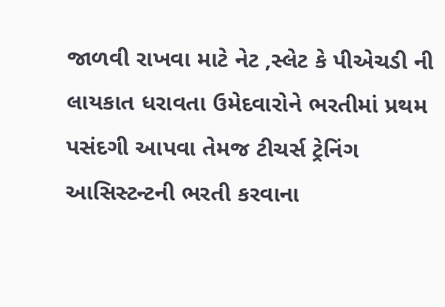જાળવી રાખવા માટે નેટ ,સ્લેટ કે પીએચડી ની લાયકાત ધરાવતા ઉમેદવારોને ભરતીમાં પ્રથમ પસંદગી આપવા તેમજ ટીચર્સ ટ્રેનિંગ આસિસ્ટન્ટની ભરતી કરવાના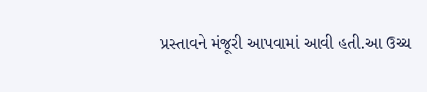પ્રસ્તાવને મંજૂરી આપવામાં આવી હતી.આ ઉચ્ચ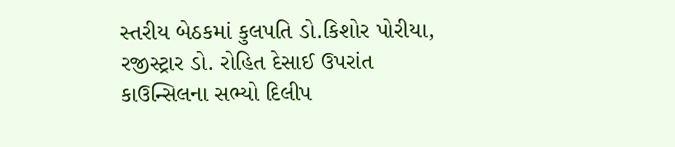સ્તરીય બેઠકમાં કુલપતિ ડો.કિશોર પોરીયા, રજીસ્ટ્રાર ડો. રોહિત દેસાઈ ઉપરાંત કાઉન્સિલના સભ્યો દિલીપ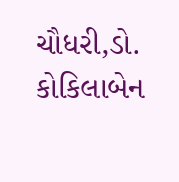ચૌધરી,ડો. કોકિલાબેન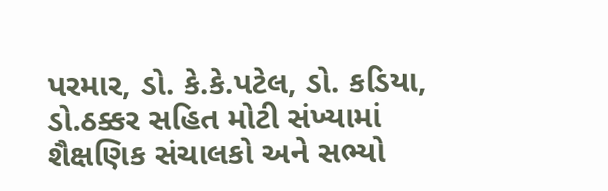પરમાર, ડો. કે.કે.પટેલ, ડો. કડિયા, ડો.ઠક્કર સહિત મોટી સંખ્યામાં શૈક્ષણિક સંચાલકો અને સભ્યો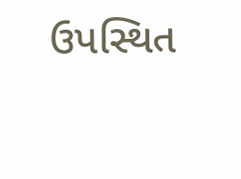ઉપસ્થિત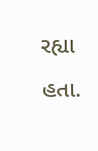રહ્યા હતા.